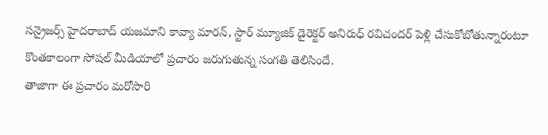సన్రైజర్స్ హైదరాబాద్ యజమాని కావ్యా మారన్, స్టార్ మ్యూజిక్ డైరెక్టర్ అనిరుధ్ రవిచందర్ పెళ్లి చేసుకోబోతున్నారంటూ కొంతకాలంగా సోషల్ మీడియాలో ప్రచారం జరుగుతున్న సంగతి తెలిసిందే.
తాజాగా ఈ ప్రచారం మరోసారి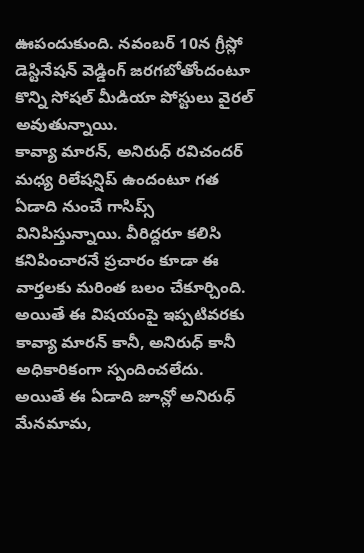ఊపందుకుంది. నవంబర్ 10న గ్రీస్లో డెస్టినేషన్ వెడ్డింగ్ జరగబోతోందంటూ కొన్ని సోషల్ మీడియా పోస్టులు వైరల్ అవుతున్నాయి.
కావ్యా మారన్, అనిరుధ్ రవిచందర్ మధ్య రిలేషన్షిప్ ఉందంటూ గత ఏడాది నుంచే గాసిప్స్ వినిపిస్తున్నాయి. వీరిద్దరూ కలిసి కనిపించారనే ప్రచారం కూడా ఈ వార్తలకు మరింత బలం చేకూర్చింది. అయితే ఈ విషయంపై ఇప్పటివరకు కావ్యా మారన్ కానీ, అనిరుధ్ కానీ అధికారికంగా స్పందించలేదు.
అయితే ఈ ఏడాది జూన్లో అనిరుధ్ మేనమామ,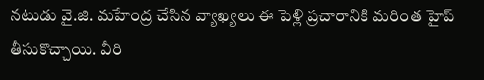నటుడు వై.జి. మహేంద్ర చేసిన వ్యాఖ్యలు ఈ పెళ్లి ప్రచారానికి మరింత హైప్ తీసుకొచ్చాయి. వీరి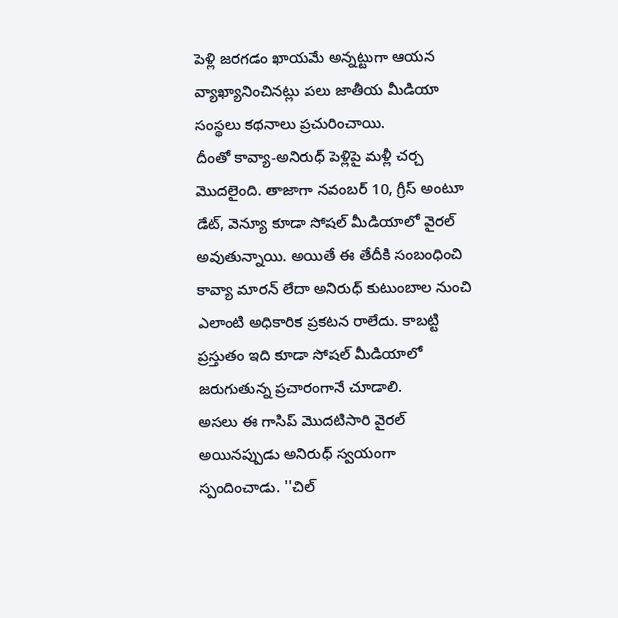పెళ్లి జరగడం ఖాయమే అన్నట్టుగా ఆయన వ్యాఖ్యానించినట్లు పలు జాతీయ మీడియా సంస్థలు కథనాలు ప్రచురించాయి.
దీంతో కావ్యా-అనిరుధ్ పెళ్లిపై మళ్లీ చర్చ మొదలైంది. తాజాగా నవంబర్ 10, గ్రీస్ అంటూ డేట్, వెన్యూ కూడా సోషల్ మీడియాలో వైరల్ అవుతున్నాయి. అయితే ఈ తేదీకి సంబంధించి కావ్యా మారన్ లేదా అనిరుధ్ కుటుంబాల నుంచి ఎలాంటి అధికారిక ప్రకటన రాలేదు. కాబట్టి ప్రస్తుతం ఇది కూడా సోషల్ మీడియాలో జరుగుతున్న ప్రచారంగానే చూడాలి.
అసలు ఈ గాసిప్ మొదటిసారి వైరల్ అయినప్పుడు అనిరుధ్ స్వయంగా స్పందించాడు. ''చిల్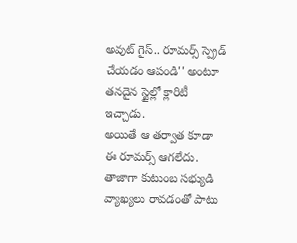అవుట్ గైస్.. రూమర్స్ స్ప్రెడ్ చేయడం ఆపండి'' అంటూ తనదైన స్టైల్లో క్లారిటీ ఇచ్చాడు.
అయితే ఆ తర్వాత కూడా ఈ రూమర్స్ ఆగలేదు. తాజాగా కుటుంబ సభ్యుడి వ్యాఖ్యలు రావడంతో పాటు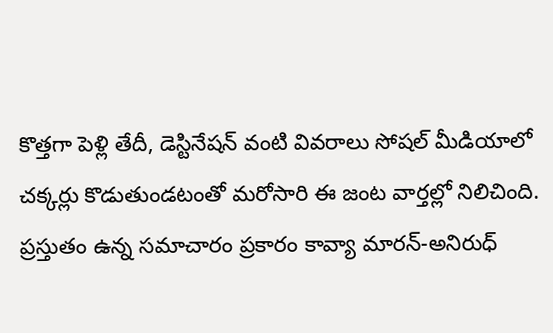కొత్తగా పెళ్లి తేదీ, డెస్టినేషన్ వంటి వివరాలు సోషల్ మీడియాలో చక్కర్లు కొడుతుండటంతో మరోసారి ఈ జంట వార్తల్లో నిలిచింది.
ప్రస్తుతం ఉన్న సమాచారం ప్రకారం కావ్యా మారన్-అనిరుధ్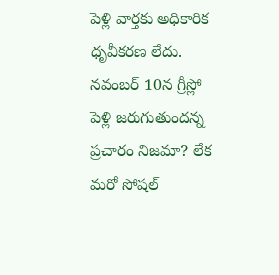పెళ్లి వార్తకు అధికారిక ధృవీకరణ లేదు. నవంబర్ 10న గ్రీస్లో పెళ్లి జరుగుతుందన్న ప్రచారం నిజమా? లేక మరో సోషల్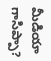మీడియా గాసిప్పా?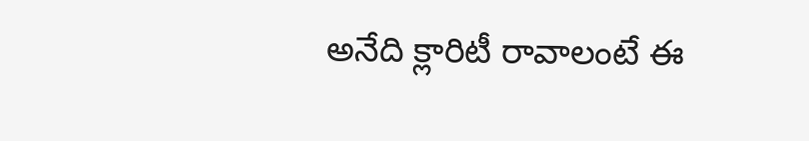అనేది క్లారిటీ రావాలంటే ఈ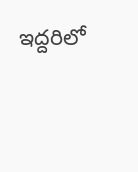ఇద్దరిలో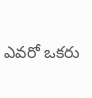ఎవరో ఒకరు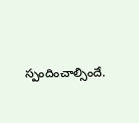స్పందించాల్సిందే.